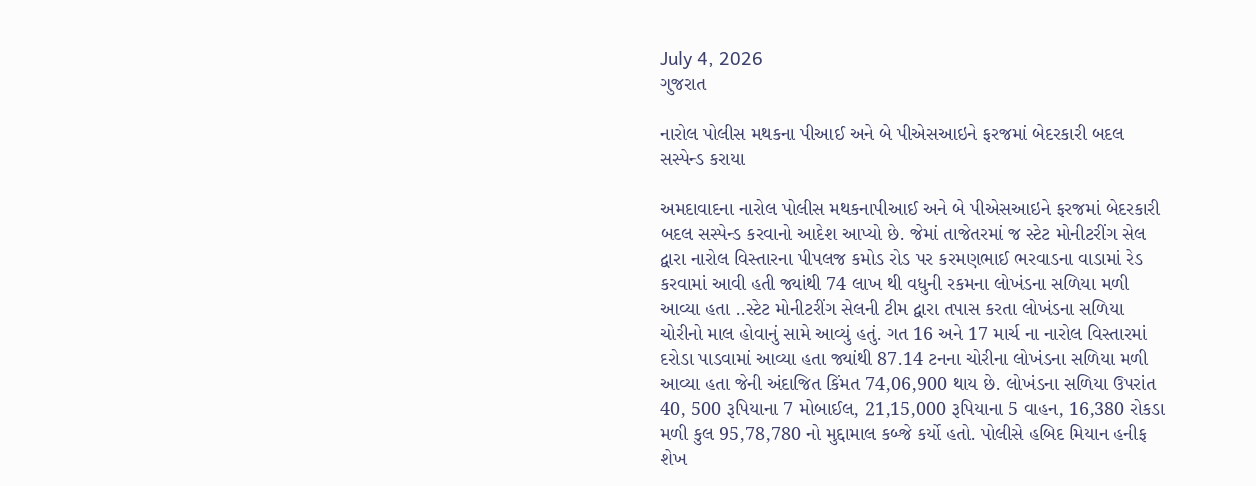July 4, 2026
ગુજરાત

નારોલ પોલીસ મથકના પીઆઈ અને બે પીએસઆઇને ફરજમાં બેદરકારી બદલ સસ્પેન્ડ કરાયા

અમદાવાદના નારોલ પોલીસ મથકનાપીઆઈ અને બે પીએસઆઇને ફરજમાં બેદરકારી બદલ સસ્પેન્ડ કરવાનો આદેશ આપ્યો છે. જેમાં તાજેતરમાં જ સ્ટેટ મોનીટરીંગ સેલ દ્વારા નારોલ વિસ્તારના પીપલજ કમોડ રોડ પર કરમણભાઈ ભરવાડના વાડામાં રેડ કરવામાં આવી હતી જ્યાંથી 74 લાખ થી વધુની રકમના લોખંડના સળિયા મળી આવ્યા હતા ..સ્ટેટ મોનીટરીંગ સેલની ટીમ દ્વારા તપાસ કરતા લોખંડના સળિયા ચોરીનો માલ હોવાનું સામે આવ્યું હતું. ગત 16 અને 17 માર્ચ ના નારોલ વિસ્તારમાં દરોડા પાડવામાં આવ્યા હતા જ્યાંથી 87.14 ટનના ચોરીના લોખંડના સળિયા મળી આવ્યા હતા જેની અંદાજિત કિંમત 74,06,900 થાય છે. લોખંડના સળિયા ઉપરાંત 40, 500 રૂપિયાના 7 મોબાઈલ, 21,15,000 રૂપિયાના 5 વાહન, 16,380 રોકડા મળી કુલ 95,78,780 નો મુદ્દામાલ કબ્જે કર્યો હતો. પોલીસે હબિદ મિયાન હનીફ શેખ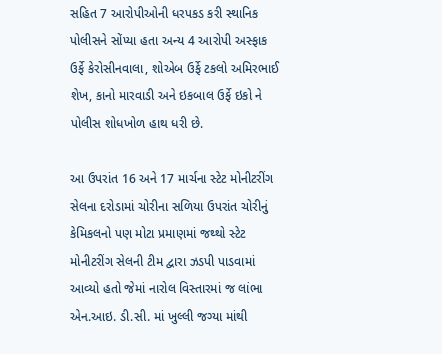સહિત 7 આરોપીઓની ધરપકડ કરી સ્થાનિક પોલીસને સોંપ્યા હતા અન્ય 4 આરોપી અસ્ફાક ઉર્ફે કેરોસીનવાલા, શોએબ ઉર્ફે ટકલો અમિરભાઈ શેખ, કાનો મારવાડી અને ઇકબાલ ઉર્ફે ઇકો ને પોલીસ શોધખોળ હાથ ધરી છે.

આ ઉપરાંત 16 અને 17 માર્ચના સ્ટેટ મોનીટરીંગ સેલના દરોડામાં ચોરીના સળિયા ઉપરાંત ચોરીનું કેમિકલનો પણ મોટા પ્રમાણમાં જથ્થો સ્ટેટ મોનીટરીંગ સેલની ટીમ દ્વારા ઝડપી પાડવામાં આવ્યો હતો જેમાં નારોલ વિસ્તારમાં જ લાંભા એન.આઇ. ડી.સી. માં ખુલ્લી જગ્યા માંથી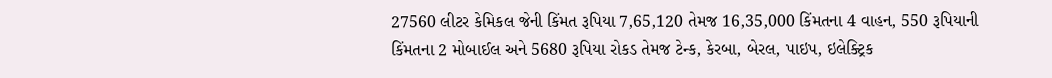27560 લીટર કેમિકલ જેની કિંમત રૂપિયા 7,65,120 તેમજ 16,35,000 કિંમતના 4 વાહન, 550 રૂપિયાની કિંમતના 2 મોબાઈલ અને 5680 રૂપિયા રોકડ તેમજ ટેન્ક, કેરબા, બેરલ, પાઇપ, ઇલેક્ટ્રિક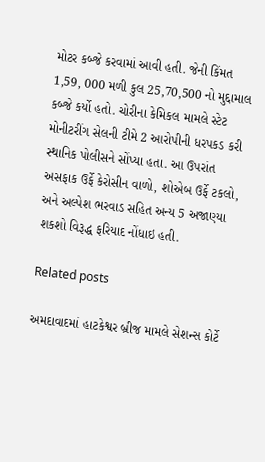મોટર કબ્જે કરવામાં આવી હતી. જેની કિંમત 1,59, 000 મળી કુલ 25,70,500 નો મુદ્દામાલ કબ્જે કર્યો હતો. ચોરીના કેમિકલ મામલે સ્ટેટ મોનીટરીંગ સેલની ટીમે 2 આરોપીની ધરપકડ કરી સ્થાનિક પોલીસને સોંપ્યા હતા. આ ઉપરાંત અસફાક ઉર્ફે કેરોસીન વાળો, શોએબ ઉર્ફે ટકલો, અને અલ્પેશ ભરવાડ સહિત અન્ય 5 અજાણ્યા શકશો વિરૂદ્ધ ફરિયાદ નોંધાઇ હતી.

Related posts

અમદાવાદમાં હાટકેશ્વર બ્રીજ મામલે સેશન્સ કોર્ટે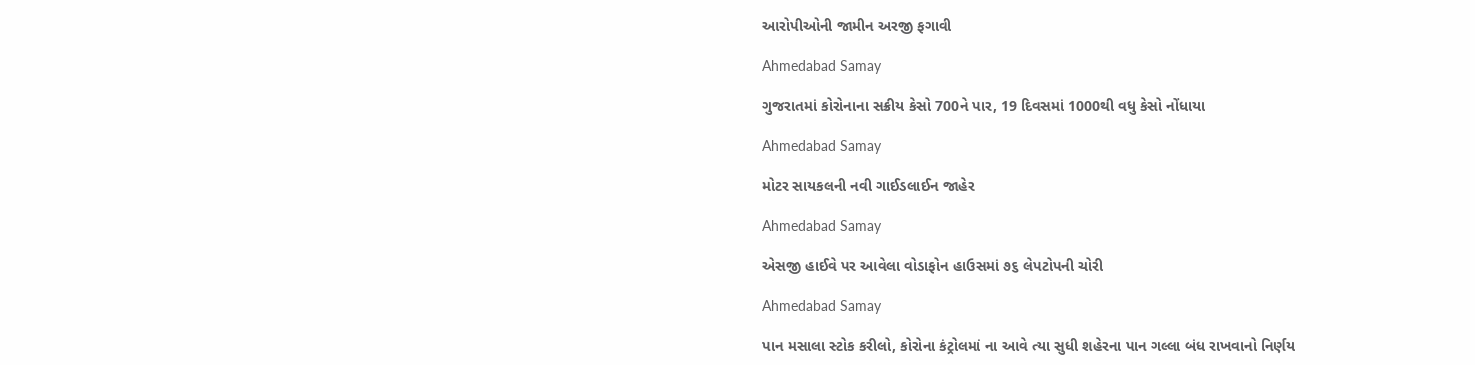આરોપીઓની જામીન અરજી ફગાવી

Ahmedabad Samay

ગુજરાતમાં કોરોનાના સક્રીય કેસો 700ને પાર, 19 દિવસમાં 1000થી વધુ કેસો નોંધાયા

Ahmedabad Samay

મોટર સાયકલની નવી ગાઈડલાઈન જાહેર

Ahmedabad Samay

એસજી હાઈવે પર આવેલા વોડાફોન હાઉસમાં ૭૬ લેપટોપની ચોરી

Ahmedabad Samay

પાન મસાલા સ્ટોક કરીલો, કોરોના કંટ્રોલમાં ના આવે ત્યા સુધી શહેરના પાન ગલ્લા બંધ રાખવાનો નિર્ણય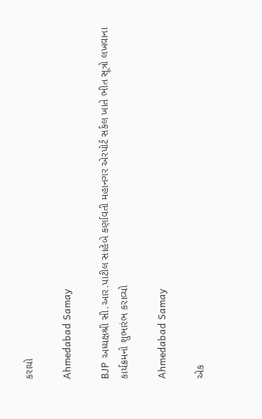કરાયો

Ahmedabad Samay

BJP અધ્યક્ષશ્રી સી.આર.પાટીલ સાહેબે કર્ણાવતી મહાનગર એરપોર્ટ સર્કલ ખાતે ભીત સૂત્રો લખવાના કાર્યક્રમનો શુભારંભ કરાવ્યો

Ahmedabad Samay

એક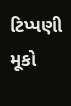ટિપ્પણી મૂકો